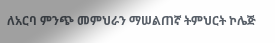ለአርባ ምንጭ መምህራን ማሠልጠኛ ትምህርት ኮሌጅ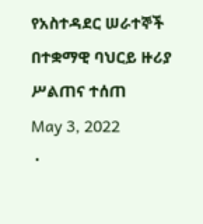የአስተዳደር ሠራተኞች በተቋማዊ ባህርይ ዙሪያ ሥልጠና ተሰጠ
May 3, 2022
 ·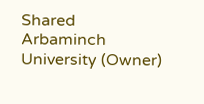Shared
Arbaminch University (Owner)